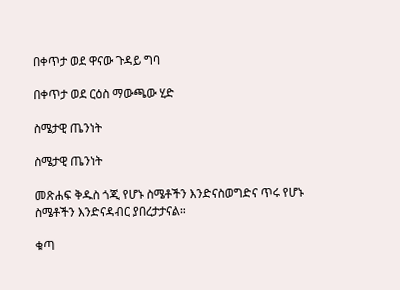በቀጥታ ወደ ዋናው ጉዳይ ግባ

በቀጥታ ወደ ርዕስ ማውጫው ሂድ

ስሜታዊ ጤንነት

ስሜታዊ ጤንነት

መጽሐፍ ቅዱስ ጎጂ የሆኑ ስሜቶችን እንድናስወግድና ጥሩ የሆኑ ስሜቶችን እንድናዳብር ያበረታታናል።

ቁጣ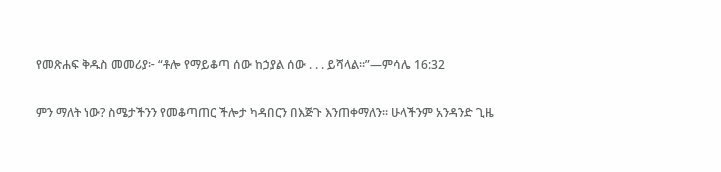የመጽሐፍ ቅዱስ መመሪያ፦ “ቶሎ የማይቆጣ ሰው ከኃያል ሰው . . . ይሻላል።”—ምሳሌ 16:32

ምን ማለት ነው? ስሜታችንን የመቆጣጠር ችሎታ ካዳበርን በእጅጉ እንጠቀማለን። ሁላችንም አንዳንድ ጊዜ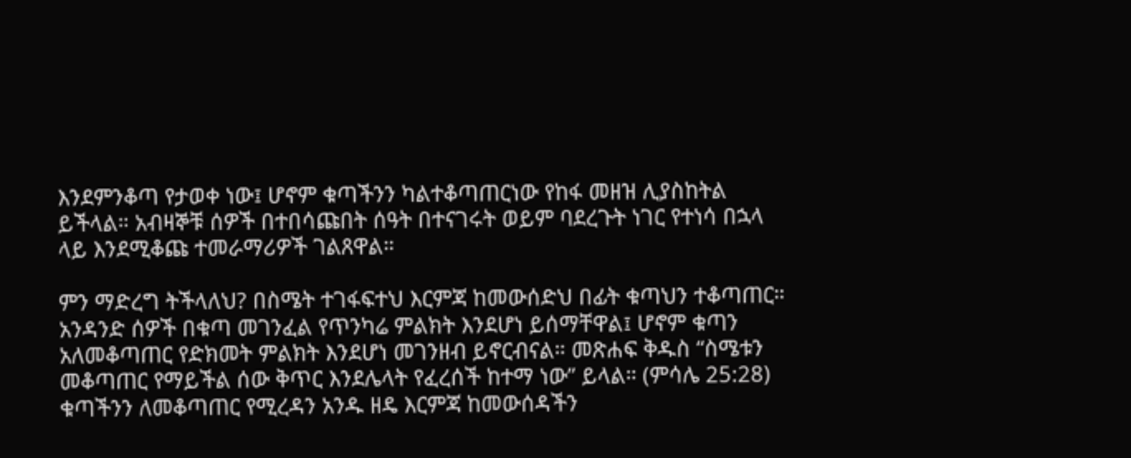እንደምንቆጣ የታወቀ ነው፤ ሆኖም ቁጣችንን ካልተቆጣጠርነው የከፋ መዘዝ ሊያስከትል ይችላል። አብዛኞቹ ሰዎች በተበሳጩበት ሰዓት በተናገሩት ወይም ባደረጉት ነገር የተነሳ በኋላ ላይ እንደሚቆጩ ተመራማሪዎች ገልጸዋል።

ምን ማድረግ ትችላለህ? በስሜት ተገፋፍተህ እርምጃ ከመውሰድህ በፊት ቁጣህን ተቆጣጠር። አንዳንድ ሰዎች በቁጣ መገንፈል የጥንካሬ ምልክት እንደሆነ ይሰማቸዋል፤ ሆኖም ቁጣን አለመቆጣጠር የድክመት ምልክት እንደሆነ መገንዘብ ይኖርብናል። መጽሐፍ ቅዱስ “ስሜቱን መቆጣጠር የማይችል ሰው ቅጥር እንደሌላት የፈረሰች ከተማ ነው” ይላል። (ምሳሌ 25:28) ቁጣችንን ለመቆጣጠር የሚረዳን አንዱ ዘዴ እርምጃ ከመውሰዳችን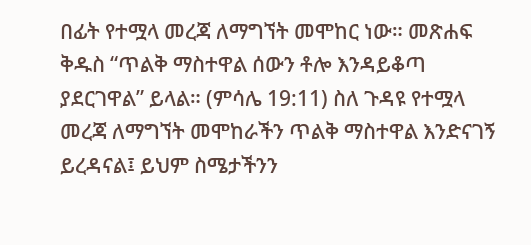በፊት የተሟላ መረጃ ለማግኘት መሞከር ነው። መጽሐፍ ቅዱስ “ጥልቅ ማስተዋል ሰውን ቶሎ እንዳይቆጣ ያደርገዋል” ይላል። (ምሳሌ 19:11) ስለ ጉዳዩ የተሟላ መረጃ ለማግኘት መሞከራችን ጥልቅ ማስተዋል እንድናገኝ ይረዳናል፤ ይህም ስሜታችንን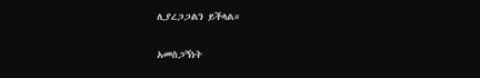ሊያረጋጋልን ይችላል።

አመስጋኝነት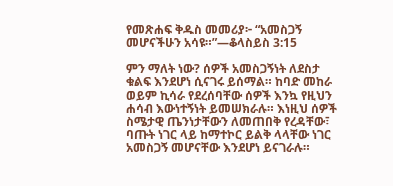የመጽሐፍ ቅዱስ መመሪያ፦ “አመስጋኝ መሆናችሁን አሳዩ።”—ቆላስይስ 3:15

ምን ማለት ነው? ሰዎች አመስጋኝነት ለደስታ ቁልፍ እንደሆነ ሲናገሩ ይሰማል። ከባድ መከራ ወይም ኪሳራ የደረሰባቸው ሰዎች እንኳ የዚህን ሐሳብ እውነተኝነት ይመሠክራሉ። እነዚህ ሰዎች ስሜታዊ ጤንነታቸውን ለመጠበቅ የረዳቸው፣ ባጡት ነገር ላይ ከማተኮር ይልቅ ላላቸው ነገር አመስጋኝ መሆናቸው እንደሆነ ይናገራሉ።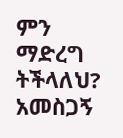ምን ማድረግ ትችላለህ? አመስጋኝ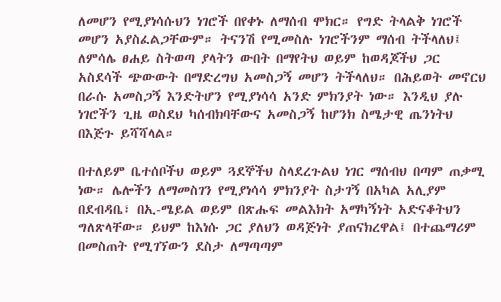ለመሆን የሚያነሳሱህን ነገሮች በየቀኑ ለማሰብ ሞክር። የግድ ትላልቅ ነገሮች መሆን አያስፈልጋቸውም። ትናንሽ የሚመስሉ ነገሮችንም ማሰብ ትችላለህ፤ ለምሳሌ ፀሐይ ስትወጣ ያላትን ውበት በማየትህ ወይም ከወዳጆችህ ጋር አስደሳች ጭውውት በማድረግህ አመስጋኝ መሆን ትችላለህ። በሕይወት መኖርህ በራሱ አመስጋኝ እንድትሆን የሚያነሳሳ አንድ ምክንያት ነው። እንዲህ ያሉ ነገሮችን ጊዜ ወስደህ ካሰብክባቸውና አመስጋኝ ከሆንክ ስሜታዊ ጤንነትህ በእጅጉ ይሻሻላል።

በተለይም ቤተሰቦችህ ወይም ጓደኞችህ ስላደረጉልህ ነገር ማሰብህ በጣም ጠቃሚ ነው። ሌሎችን ለማመስገን የሚያነሳሳ ምክንያት ስታገኝ በአካል አሊያም በደብዳቤ፣ በኢ-ሜይል ወይም በጽሑፍ መልእክት አማካኝነት አድናቆትህን ግለጽላቸው። ይህም ከእነሱ ጋር ያለህን ወዳጅነት ያጠናክረዋል፤ በተጨማሪም በመስጠት የሚገኘውን ደስታ ለማጣጣም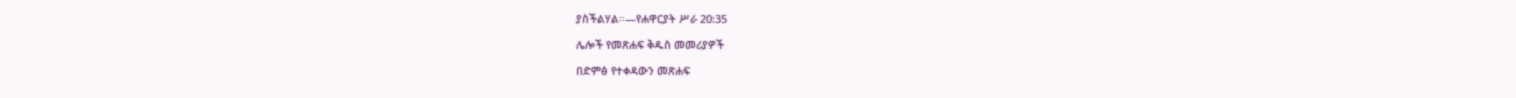ያስችልሃል።—የሐዋርያት ሥራ 20:35

ሌሎች የመጽሐፍ ቅዱስ መመሪያዎች

በድምፅ የተቀዳውን መጽሐፍ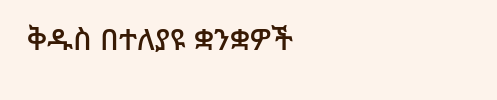ቅዱስ በተለያዩ ቋንቋዎች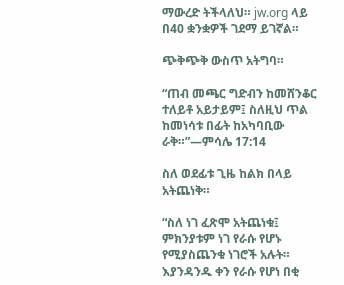ማውረድ ትችላለህ። jw.org ላይ በ40 ቋንቋዎች ገደማ ይገኛል።

ጭቅጭቅ ውስጥ አትግባ።

“ጠብ መጫር ግድብን ከመሸንቆር ተለይቶ አይታይም፤ ስለዚህ ጥል ከመነሳቱ በፊት ከአካባቢው ራቅ።”—ምሳሌ 17:14

ስለ ወደፊቱ ጊዜ ከልክ በላይ አትጨነቅ።

“ስለ ነገ ፈጽሞ አትጨነቁ፤ ምክንያቱም ነገ የራሱ የሆኑ የሚያስጨንቁ ነገሮች አሉት። እያንዳንዱ ቀን የራሱ የሆነ በቂ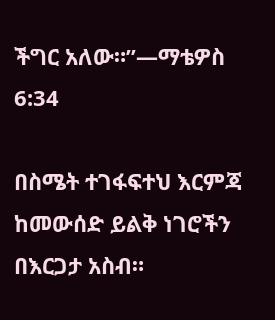ችግር አለው።”—ማቴዎስ 6:34

በስሜት ተገፋፍተህ እርምጃ ከመውሰድ ይልቅ ነገሮችን በእርጋታ አስብ።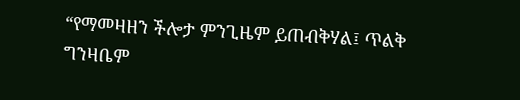“የማመዛዘን ችሎታ ምንጊዜም ይጠብቅሃል፤ ጥልቅ ግንዛቤም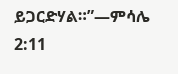ይጋርድሃል።”—ምሳሌ 2:11